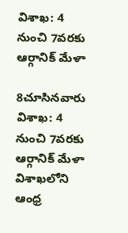విశాఖ: 4 నుంచి 7వరకు ఆర్గానిక్‌ మేళా

8చూసినవారు
విశాఖ: 4 నుంచి 7వరకు ఆర్గానిక్‌ మేళా
విశాఖలోని ఆంధ్ర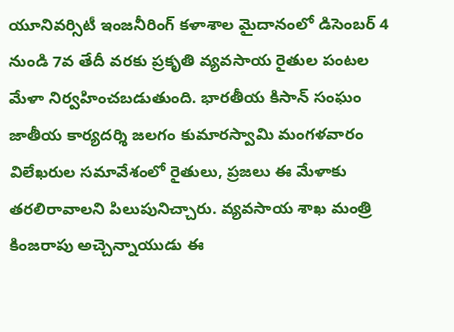యూనివర్సిటీ ఇంజనీరింగ్ కళాశాల మైదానంలో డిసెంబర్ 4 నుండి 7వ తేదీ వరకు ప్రకృతి వ్యవసాయ రైతుల పంటల మేళా నిర్వహించబడుతుంది. భారతీయ కిసాన్ సంఘం జాతీయ కార్యదర్శి జలగం కుమారస్వామి మంగళవారం విలేఖరుల సమావేశంలో రైతులు, ప్రజలు ఈ మేళాకు తరలిరావాలని పిలుపునిచ్చారు. వ్యవసాయ శాఖ మంత్రి కింజరాపు అచ్చెన్నాయుడు ఈ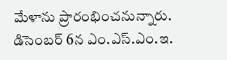మేళాను ప్రారంభించనున్నారు. డిసెంబర్ 6న ఎం.ఎస్.ఎం.ఇ.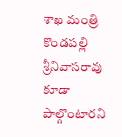శాఖ మంత్రి కొండపల్లి శ్రీనివాసరావు కూడా పాల్గొంటారని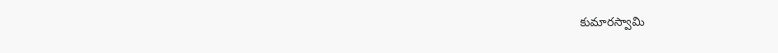కుమారస్వామి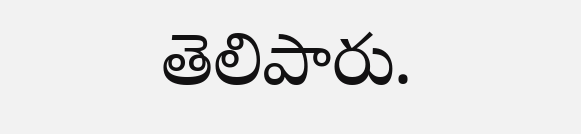తెలిపారు.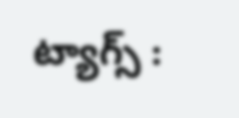ట్యాగ్స్ :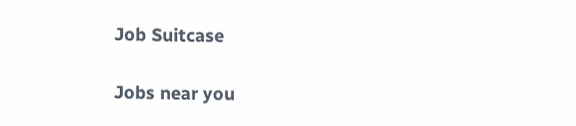Job Suitcase

Jobs near you